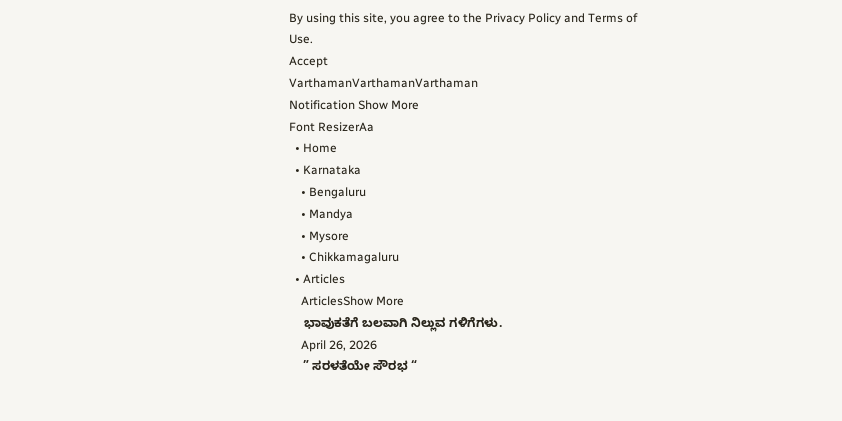By using this site, you agree to the Privacy Policy and Terms of Use.
Accept
VarthamanVarthamanVarthaman
Notification Show More
Font ResizerAa
  • Home
  • Karnataka
    • Bengaluru
    • Mandya
    • Mysore
    • Chikkamagaluru
  • Articles
    ArticlesShow More
    ಭಾವುಕತೆಗೆ ಬಲವಾಗಿ ನಿಲ್ಲುವ ಗಳಿಗೆಗಳು.
    April 26, 2026
    ” ಸರಳತೆಯೇ ಸೌರಭ “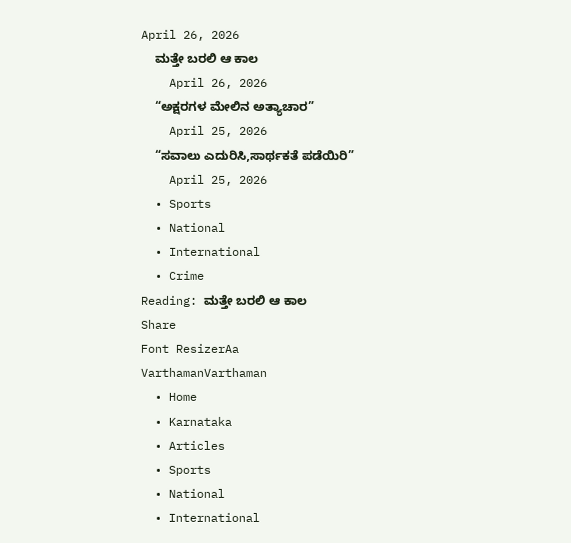April 26, 2026
    ಮತ್ತೇ ಬರಲಿ ಆ ಕಾಲ
    April 26, 2026
    “ಅಕ್ಷರಗಳ ಮೇಲಿನ‌ ಅತ್ಯಾಚಾರ”
    April 25, 2026
    “ಸವಾಲು ಎದುರಿಸಿ,ಸಾರ್ಥಕತೆ ಪಡೆಯಿರಿ”
    April 25, 2026
  • Sports
  • National
  • International
  • Crime
Reading: ಮತ್ತೇ ಬರಲಿ ಆ ಕಾಲ
Share
Font ResizerAa
VarthamanVarthaman
  • Home
  • Karnataka
  • Articles
  • Sports
  • National
  • International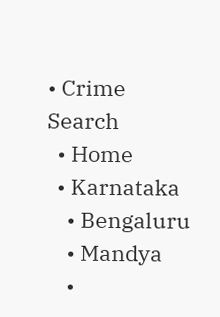• Crime
Search
  • Home
  • Karnataka
    • Bengaluru
    • Mandya
    •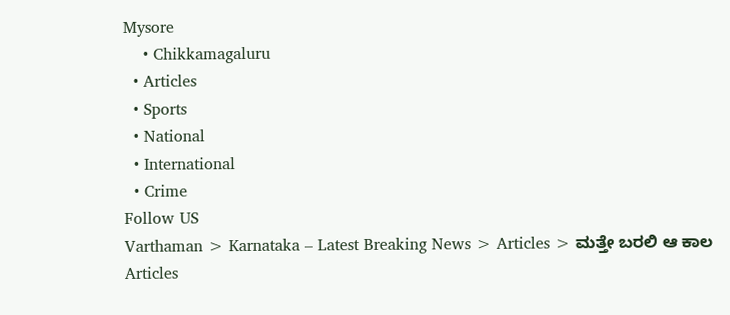Mysore
    • Chikkamagaluru
  • Articles
  • Sports
  • National
  • International
  • Crime
Follow US
Varthaman > Karnataka – Latest Breaking News > Articles > ಮತ್ತೇ ಬರಲಿ ಆ ಕಾಲ
Articles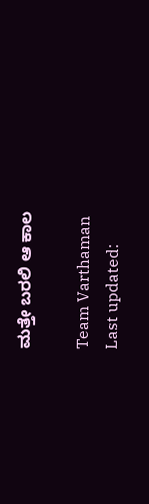ಮತ್ತೇ ಬರಲಿ ಆ ಕಾಲ

Team Varthaman
Last updated: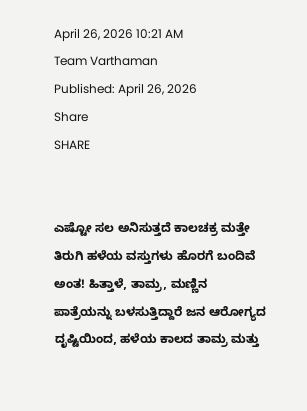April 26, 2026 10:21 AM
Team Varthaman
Published: April 26, 2026
Share
SHARE


ಎಷ್ಟೋ ಸಲ ಅನಿಸುತ್ತದೆ ಕಾಲಚಕ್ರ ಮತ್ತೇ ತಿರುಗಿ ಹಳೆಯ ವಸ್ತುಗಳು ಹೊರಗೆ ಬಂದಿವೆ ಅಂತ! ಹಿತ್ತಾಳೆ, ತಾಮ್ರ, ಮಣ್ಣಿನ ಪಾತ್ರೆಯನ್ನು ಬಳಸುತ್ತಿದ್ದಾರೆ ಜನ ಆರೋಗ್ಯದ ದೃಷ್ಟಿಯಿಂದ, ಹಳೆಯ ಕಾಲದ ತಾಮ್ರ ಮತ್ತು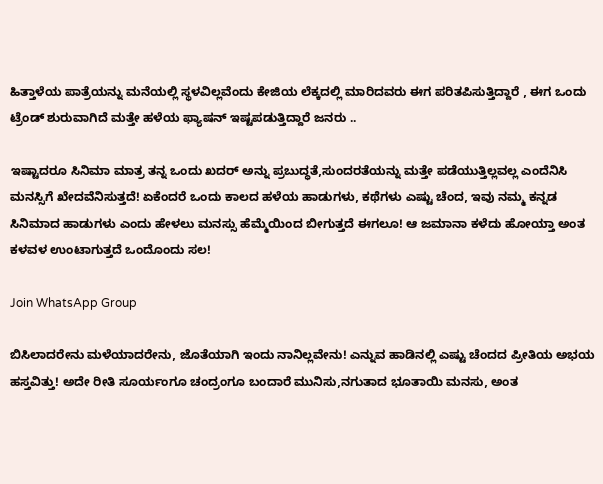ಹಿತ್ತಾಳೆಯ ಪಾತ್ರೆಯನ್ನು ಮನೆಯಲ್ಲಿ ಸ್ಥಳವಿಲ್ಲವೆಂದು ಕೇಜಿಯ ಲೆಕ್ಕದಲ್ಲಿ ಮಾರಿದವರು ಈಗ ಪರಿತಪಿಸುತ್ತಿದ್ದಾರೆ , ಈಗ ಒಂದು ಟ್ರೆಂಡ್ ಶುರುವಾಗಿದೆ ಮತ್ತೇ ಹಳೆಯ ಫ್ಯಾಷನ್ ಇಷ್ಟಪಡುತ್ತಿದ್ದಾರೆ ಜನರು ..

ಇಷ್ಟಾದರೂ ಸಿನಿಮಾ ಮಾತ್ರ ತನ್ನ ಒಂದು ಖದರ್ ಅನ್ನು ಪ್ರಬುದ್ಧತೆ,ಸುಂದರತೆಯನ್ನು ಮತ್ತೇ ಪಡೆಯುತ್ತಿಲ್ಲವಲ್ಲ ಎಂದೆನಿಸಿ ಮನಸ್ಸಿಗೆ ಖೇದವೆನಿಸುತ್ತದೆ! ಏಕೆಂದರೆ ಒಂದು ಕಾಲದ ಹಳೆಯ ಹಾಡುಗಳು, ಕಥೆಗಳು ಎಷ್ಟು ಚೆಂದ, ಇವು ನಮ್ಮ ಕನ್ನಡ ಸಿನಿಮಾದ ಹಾಡುಗಳು ಎಂದು ಹೇಳಲು ಮನಸ್ಸು ಹೆಮ್ಮೆಯಿಂದ ಬೀಗುತ್ತದೆ ಈಗಲೂ! ಆ ಜಮಾನಾ ಕಳೆದು ಹೋಯ್ತಾ ಅಂತ ಕಳವಳ ಉಂಟಾಗುತ್ತದೆ ಒಂದೊಂದು ಸಲ!

Join WhatsApp Group

ಬಿಸಿಲಾದರೇನು ಮಳೆಯಾದರೇನು, ಜೊತೆಯಾಗಿ ಇಂದು ನಾನಿಲ್ಲವೇನು! ಎನ್ನುವ ಹಾಡಿನಲ್ಲಿ ಎಷ್ಟು ಚೆಂದದ ಪ್ರೀತಿಯ ಅಭಯ ಹಸ್ತವಿತ್ತು! ಅದೇ ರೀತಿ ಸೂರ್ಯಂಗೂ ಚಂದ್ರಂಗೂ ಬಂದಾರೆ ಮುನಿಸು,ನಗುತಾದ ಭೂತಾಯಿ ಮನಸು, ಅಂತ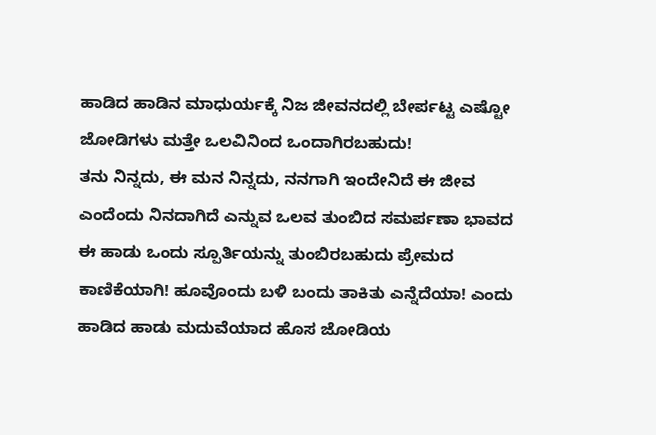ಹಾಡಿದ ಹಾಡಿನ ಮಾಧುರ್ಯಕ್ಕೆ ನಿಜ ಜೀವನದಲ್ಲಿ ಬೇರ್ಪಟ್ಟ ಎಷ್ಟೋ ಜೋಡಿಗಳು ಮತ್ತೇ ಒಲವಿನಿಂದ ಒಂದಾಗಿರಬಹುದು!
ತನು ನಿನ್ನದು, ಈ ಮನ ನಿನ್ನದು, ನನಗಾಗಿ ಇಂದೇನಿದೆ ಈ ಜೀವ ಎಂದೆಂದು ನಿನದಾಗಿದೆ ಎನ್ನುವ ಒಲವ ತುಂಬಿದ ಸಮರ್ಪಣಾ ಭಾವದ ಈ ಹಾಡು ಒಂದು ಸ್ಪೂರ್ತಿಯನ್ನು ತುಂಬಿರಬಹುದು ಪ್ರೇಮದ ಕಾಣಿಕೆಯಾಗಿ! ಹೂವೊಂದು ಬಳಿ ಬಂದು ತಾಕಿತು ಎನ್ನೆದೆಯಾ! ಎಂದು ಹಾಡಿದ ಹಾಡು ಮದುವೆಯಾದ ಹೊಸ ಜೋಡಿಯ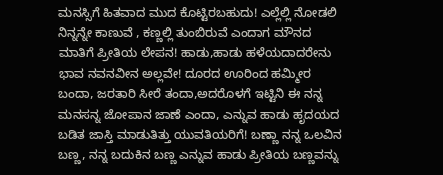ಮನಸ್ಸಿಗೆ ಹಿತವಾದ ಮುದ ಕೊಟ್ಟಿರಬಹುದು! ಎಲ್ಲೆಲ್ಲಿ ನೋಡಲಿ ನಿನ್ನನ್ನೇ ಕಾಣುವೆ , ಕಣ್ಣಲ್ಲಿ ತುಂಬಿರುವೆ ಎಂದಾಗ ಮೌನದ ಮಾತಿಗೆ ಪ್ರೀತಿಯ ಲೇಪನ! ಹಾಡು,ಹಾಡು ಹಳೆಯದಾದರೇನು ಭಾವ ನವನವೀನ ಅಲ್ಲವೇ! ದೂರದ ಊರಿಂದ ಹಮ್ಮೀರ ಬಂದಾ, ಜರತಾರಿ ಸೀರೆ ತಂದಾ,ಅದರೊಳಗೆ ಇಟ್ಟಿನಿ ಈ ನನ್ನ ಮನಸನ್ನ ಜೋಪಾನ ಜಾಣೆ ಎಂದಾ, ಎನ್ನುವ ಹಾಡು ಹೃದಯದ ಬಡಿತ ಜಾಸ್ತಿ ಮಾಡುತಿತ್ತು ಯುವತಿಯರಿಗೆ! ಬಣ್ಣಾ ನನ್ನ ಒಲವಿನ ಬಣ್ಣ, ನನ್ನ ಬದುಕಿನ ಬಣ್ಣ ಎನ್ನುವ ಹಾಡು ಪ್ರೀತಿಯ ಬಣ್ಣವನ್ನು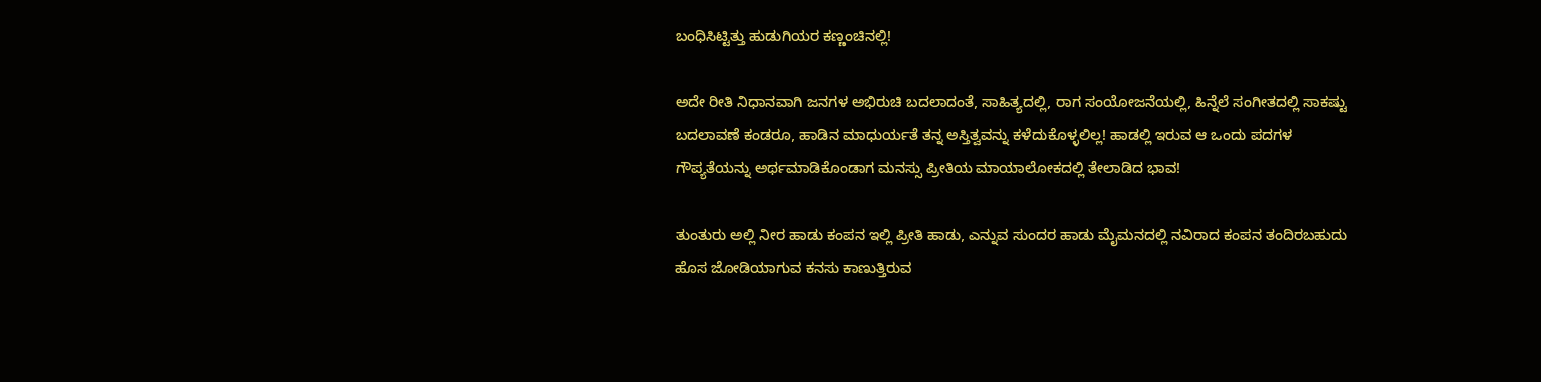ಬಂಧಿಸಿಟ್ಟಿತ್ತು ಹುಡುಗಿಯರ ಕಣ್ಣಂಚಿನಲ್ಲಿ!

ಅದೇ ರೀತಿ ನಿಧಾನವಾಗಿ ಜನಗಳ ಅಭಿರುಚಿ ಬದಲಾದಂತೆ, ಸಾಹಿತ್ಯದಲ್ಲಿ, ರಾಗ ಸಂಯೋಜನೆಯಲ್ಲಿ, ಹಿನ್ನೆಲೆ ಸಂಗೀತದಲ್ಲಿ ಸಾಕಷ್ಟು ಬದಲಾವಣೆ ಕಂಡರೂ, ಹಾಡಿನ ಮಾಧುರ್ಯತೆ ತನ್ನ ಅಸ್ತಿತ್ವವನ್ನು ಕಳೆದುಕೊಳ್ಳಲಿಲ್ಲ! ಹಾಡಲ್ಲಿ ಇರುವ ಆ ಒಂದು ಪದಗಳ ಗೌಪ್ಯತೆಯನ್ನು ಅರ್ಥಮಾಡಿಕೊಂಡಾಗ ಮನಸ್ಸು ಪ್ರೀತಿಯ ಮಾಯಾಲೋಕದಲ್ಲಿ ತೇಲಾಡಿದ ಭಾವ!

ತುಂತುರು ಅಲ್ಲಿ ನೀರ ಹಾಡು ಕಂಪನ ಇಲ್ಲಿ ಪ್ರೀತಿ ಹಾಡು, ಎನ್ನುವ ಸುಂದರ ಹಾಡು ಮೈಮನದಲ್ಲಿ ನವಿರಾದ ಕಂಪನ ತಂದಿರಬಹುದು ಹೊಸ ಜೋಡಿಯಾಗುವ ಕನಸು ಕಾಣುತ್ತಿರುವ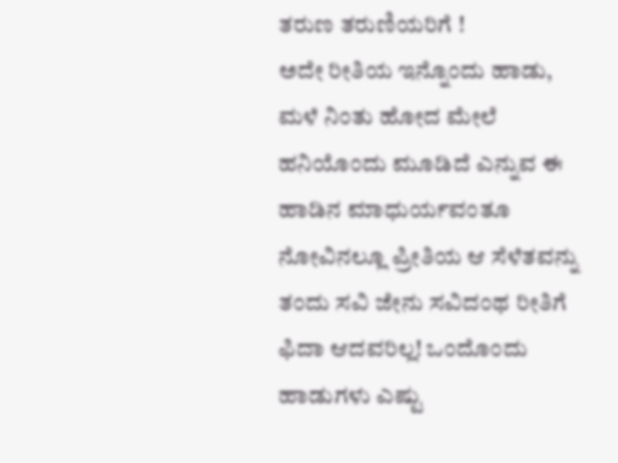ತರುಣ ತರುಣಿಯರಿಗೆ !
ಅದೇ ರೀತಿಯ ಇನ್ನೊಂದು ಹಾಡು, ಮಳೆ ನಿಂತು ಹೋದ ಮೇಲೆ ಹನಿಯೊಂದು ಮೂಡಿದೆ ಎನ್ನುವ ಈ ಹಾಡಿನ ಮಾಧುರ್ಯವಂತೂ ನೋವಿನಲ್ಲೂ ಪ್ರೀತಿಯ ಆ ಸೆಳೆತವನ್ನು ತಂದು ಸವಿ ಜೇನು ಸವಿದಂಥ ರೀತಿಗೆ ಫಿದಾ ಆದವರಿಲ್ಲ! ಒಂದೊಂದು ಹಾಡುಗಳು ಎಷ್ಟು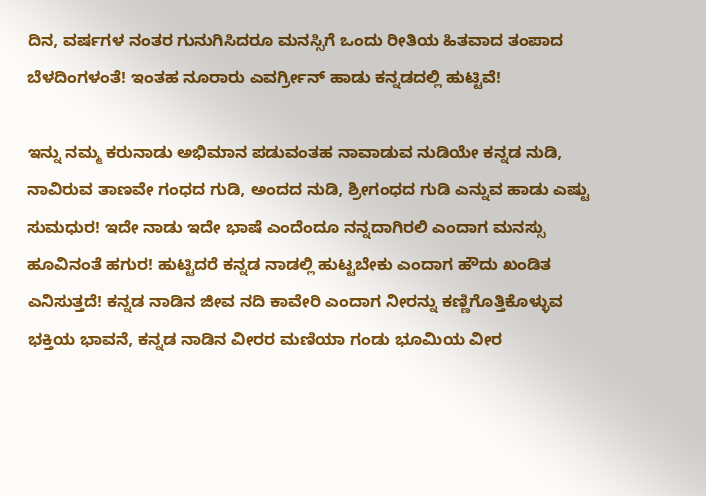ದಿನ, ವರ್ಷಗಳ ನಂತರ ಗುನುಗಿಸಿದರೂ ಮನಸ್ಸಿಗೆ ಒಂದು ರೀತಿಯ ಹಿತವಾದ ತಂಪಾದ ಬೆಳದಿಂಗಳಂತೆ! ಇಂತಹ ನೂರಾರು ಎವರ್ಗ್ರೀನ್ ಹಾಡು ಕನ್ನಡದಲ್ಲಿ ಹುಟ್ಟಿವೆ!

ಇನ್ನು ನಮ್ಮ ಕರುನಾಡು ಅಭಿಮಾನ ಪಡುವಂತಹ ನಾವಾಡುವ ನುಡಿಯೇ ಕನ್ನಡ ನುಡಿ, ನಾವಿರುವ ತಾಣವೇ ಗಂಧದ ಗುಡಿ, ಅಂದದ ನುಡಿ, ಶ್ರೀಗಂಧದ ಗುಡಿ ಎನ್ನುವ ಹಾಡು ಎಷ್ಟು ಸುಮಧುರ! ಇದೇ ನಾಡು ಇದೇ ಭಾಷೆ ಎಂದೆಂದೂ ನನ್ನದಾಗಿರಲಿ ಎಂದಾಗ ಮನಸ್ಸು ಹೂವಿನಂತೆ ಹಗುರ! ಹುಟ್ಟಿದರೆ ಕನ್ನಡ ನಾಡಲ್ಲಿ ಹುಟ್ಟಬೇಕು ಎಂದಾಗ ಹೌದು ಖಂಡಿತ ಎನಿಸುತ್ತದೆ! ಕನ್ನಡ ನಾಡಿನ ಜೀವ ನದಿ ಕಾವೇರಿ ಎಂದಾಗ ನೀರನ್ನು ಕಣ್ಣಿಗೊತ್ತಿಕೊಳ್ಳುವ ಭಕ್ತಿಯ ಭಾವನೆ, ಕನ್ನಡ ನಾಡಿನ ವೀರರ ಮಣಿಯಾ ಗಂಡು ಭೂಮಿಯ ವೀರ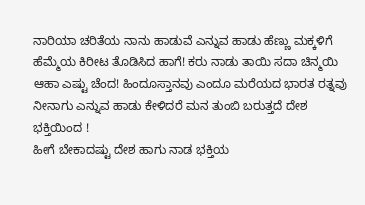ನಾರಿಯಾ ಚರಿತೆಯ ನಾನು ಹಾಡುವೆ ಎನ್ನುವ ಹಾಡು ಹೆಣ್ಣು ಮಕ್ಕಳಿಗೆ ಹೆಮ್ಮೆಯ ಕಿರೀಟ ತೊಡಿಸಿದ ಹಾಗೆ! ಕರು ನಾಡು ತಾಯಿ ಸದಾ ಚಿನ್ಮಯಿ ಆಹಾ ಎಷ್ಟು ಚೆಂದ! ಹಿಂದೂಸ್ತಾನವು ಎಂದೂ ಮರೆಯದ ಭಾರತ ರತ್ನವು ನೀನಾಗು ಎನ್ನುವ ಹಾಡು ಕೇಳಿದರೆ ಮನ ತುಂಬಿ ಬರುತ್ತದೆ ದೇಶ ಭಕ್ತಿಯಿಂದ !
ಹೀಗೆ ಬೇಕಾದಷ್ಟು ದೇಶ ಹಾಗು ನಾಡ ಭಕ್ತಿಯ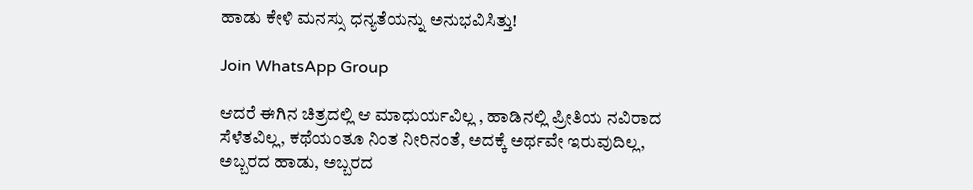ಹಾಡು ಕೇಳಿ ಮನಸ್ಸು ಧನ್ಯತೆಯನ್ನು ಅನುಭವಿಸಿತ್ತು!

Join WhatsApp Group

ಆದರೆ ಈಗಿನ ಚಿತ್ರದಲ್ಲಿ ಆ ಮಾಧುರ್ಯವಿಲ್ಲ , ಹಾಡಿನಲ್ಲಿ ಪ್ರೀತಿಯ ನವಿರಾದ ಸೆಳೆತವಿಲ್ಲ, ಕಥೆಯಂತೂ ನಿಂತ ನೀರಿನಂತೆ, ಅದಕ್ಕೆ ಅರ್ಥವೇ ಇರುವುದಿಲ್ಲ, ಅಬ್ಬರದ ಹಾಡು, ಅಬ್ಬರದ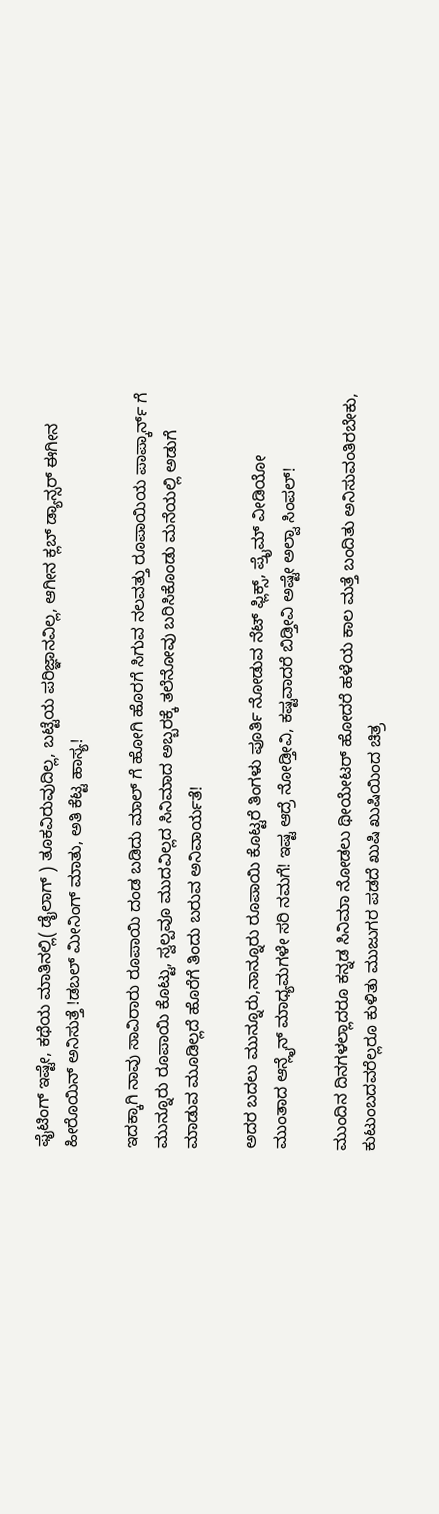ಫೈಟಿಂಗ್ ಇಷ್ಟೇ, ಕಥೆಯ ಮಾತಿನಲ್ಲಿ( ಡೈಲಾಗ್ ) ತೂಕವಿರುವುದಿಲ್ಲ, ಬಟ್ಟೆಯ ಪರಿಜ್ಞಾನವಿಲ್ಲ, ಆಗೀನ ಕ್ಲಬ್ ಡ್ಯಾನ್ಸರ್ ಈಗೀನ ಹೀರೊಯಿನ್ ಅನಿಸುತ್ತೆ !ಡಬಲ್ ಮೀನಿಂಗ್ ಮಾತು, ಅತಿ ಕೆಟ್ಟ ಹಾಸ್ಯ!

ಇದಕ್ಕಾಗಿ ನಾವು ಸಾವಿರಾರು ರೂಪಾಯಿ ದಂಡ ಬಡಿದು ಮಾಲ್ ಗೆ ಹೋಗಿ ಹೊರಗೆ ಸಿಗುವ ನಲವತ್ತು ರೂಪಾಯಿಯ ಪಾಪ್ಕಾರ್ನ್ ಗೆ ಮುನ್ನೂರು ರೂಪಾಯಿ ಕೊಟ್ಟು, ಸ್ವಲ್ಪವೂ ಮುದವಿಲ್ಲದ ಸಿನಿಮಾದ ಅಬ್ಬರಕ್ಕೆ ತಲೆನೋವು ಬರಿಸಿಕೊಂಡು ಮನೆಯಲ್ಲಿ ಅಡುಗೆ ಮಾಡುವ ಮೂಡಿಲ್ಲದೆ ಹೊರೆಗೆ ತಿಂದು ಬರುವ ಅನಿವಾರ್ಯತೆ!

ಅದರ ಬದಲು ಮುನ್ನೂರು,ನಾನ್ನೂರು ರೂಪಾಯಿ ಕೊಟ್ಟರೆ ತಿಂಗಳು ಪೂರ್ತಿ ನೋಡುವ ನೆಟ್ ಫ್ಲಿಕ್ಸ್, ಪ್ರೈಮ್ ವೀಡಿಯೋ ಮುಂತಾದ ಆನ್ಲೈನ್ ಮಾಧ್ಯಮಗಳೇ ಸರಿ ನಮಗೆ! ಇಷ್ಟ ಆದ್ರೆ ನೋಡ್ತೀವಿ, ಕಷ್ಟವಾದರೆ ಬಿಡ್ತೀವಿ ಅಷ್ಟೇ ಅಲ್ವಾ ಸಿಂಪಲ್!

ಮುಂದಿನ ದಿನಗಳಲ್ಲಾದರೂ ಕನ್ನಡ ಸಿನಿಮಾ ನೋಡಲು ಥೀಯೇಟರ್ ಹೋದರೆ ಹಳೆಯ ಕಾಲ ಮತ್ತೆ ಬಂದಿತು ಅನಿಸುವಂತಿರಬೇಕು, ಕುಟುಂಬದವರೆಲ್ಲರೂ ಕುಳಿತು ಮುಜುಗರ ಪಡದೆ ಖುಷಿ ಖುಷಿಯಿಂದ ಚಿತ್ರ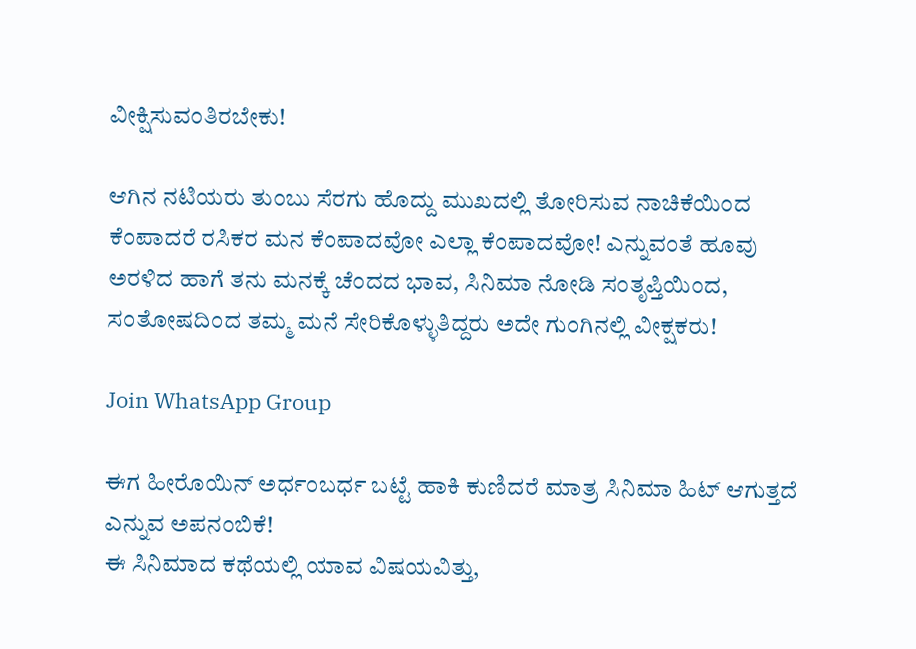ವೀಕ್ಷಿಸುವಂತಿರಬೇಕು!

ಆಗಿನ ನಟಿಯರು ತುಂಬು ಸೆರಗು ಹೊದ್ದು ಮುಖದಲ್ಲಿ ತೋರಿಸುವ ನಾಚಿಕೆಯಿಂದ ಕೆಂಪಾದರೆ ರಸಿಕರ ಮನ ಕೆಂಪಾದವೋ ಎಲ್ಲಾ ಕೆಂಪಾದವೋ! ಎನ್ನುವಂತೆ ಹೂವು ಅರಳಿದ ಹಾಗೆ ತನು ಮನಕ್ಕೆ ಚೆಂದದ ಭಾವ, ಸಿನಿಮಾ ನೋಡಿ ಸಂತೃಪ್ತಿಯಿಂದ, ಸಂತೋಷದಿಂದ ತಮ್ಮ ಮನೆ ಸೇರಿಕೊಳ್ಳುತಿದ್ದರು ಅದೇ ಗುಂಗಿನಲ್ಲಿ ವೀಕ್ಷಕರು!

Join WhatsApp Group

ಈಗ ಹೀರೊಯಿನ್ ಅರ್ಧಂಬರ್ಧ ಬಟ್ಟೆ ಹಾಕಿ ಕುಣಿದರೆ ಮಾತ್ರ ಸಿನಿಮಾ ಹಿಟ್ ಆಗುತ್ತದೆ ಎನ್ನುವ ಅಪನಂಬಿಕೆ!
ಈ ಸಿನಿಮಾದ ಕಥೆಯಲ್ಲಿ ಯಾವ ವಿಷಯವಿತ್ತು,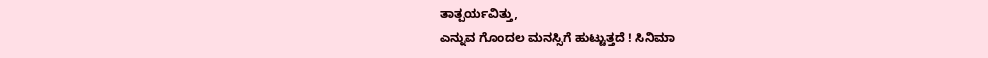ತಾತ್ಪರ್ಯವಿತ್ತು,
ಎನ್ನುವ ಗೊಂದಲ ಮನಸ್ಸಿಗೆ ಹುಟ್ಟುತ್ತದೆ ! ಸಿನಿಮಾ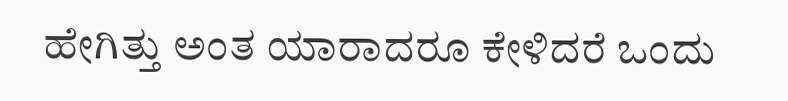ಹೇಗಿತ್ತು ಅಂತ ಯಾರಾದರೂ ಕೇಳಿದರೆ ಒಂದು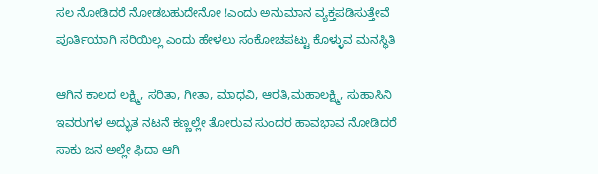ಸಲ ನೋಡಿದರೆ ನೋಡಬಹುದೇನೋ !ಎಂದು ಅನುಮಾನ ವ್ಯಕ್ತಪಡಿಸುತ್ತೇವೆ ಪೂರ್ತಿಯಾಗಿ ಸರಿಯಿಲ್ಲ ಎಂದು ಹೇಳಲು ಸಂಕೋಚಪಟ್ಟು ಕೊಳ್ಳುವ ಮನಸ್ಥಿತಿ

ಆಗಿನ ಕಾಲದ ಲಕ್ಷ್ಮಿ, ಸರಿತಾ, ಗೀತಾ, ಮಾಧವಿ, ಆರತಿ,ಮಹಾಲಕ್ಷ್ಮಿ, ಸುಹಾಸಿನಿ ಇವರುಗಳ ಅದ್ಭುತ ನಟನೆ ಕಣ್ಣಲ್ಲೇ ತೋರುವ ಸುಂದರ ಹಾವಭಾವ ನೋಡಿದರೆ ಸಾಕು ಜನ ಅಲ್ಲೇ ಫಿದಾ ಆಗಿ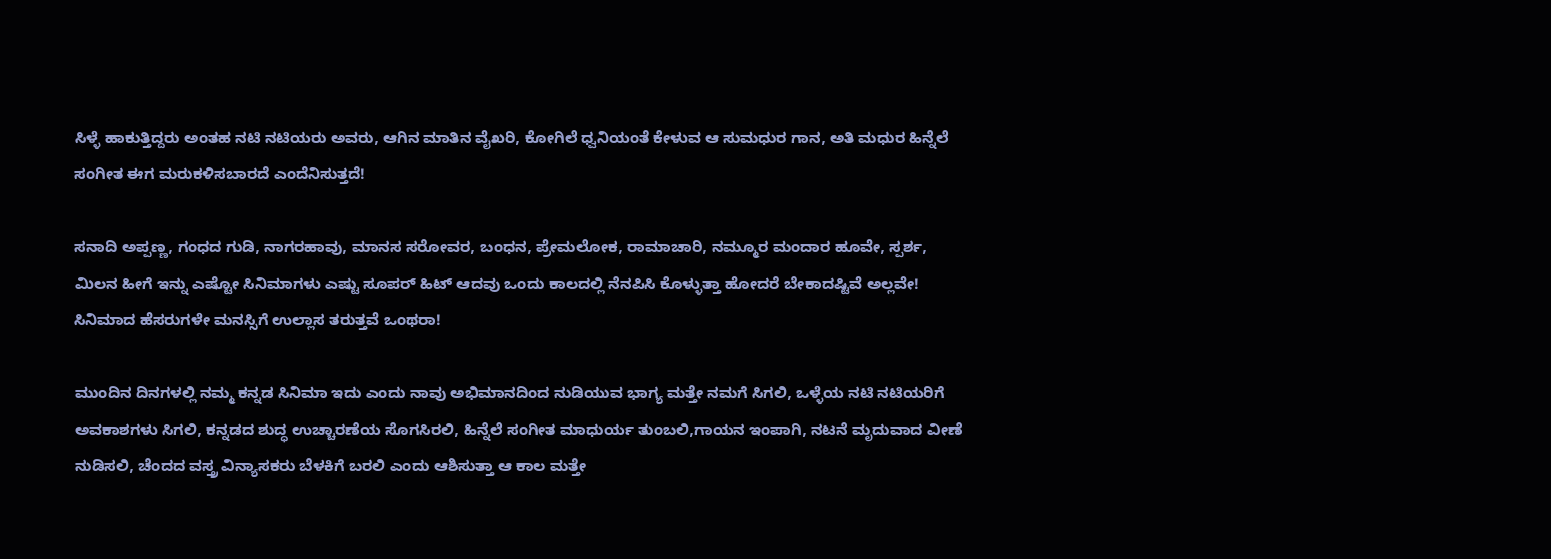ಸಿಳ್ಳೆ ಹಾಕುತ್ತಿದ್ದರು ಅಂತಹ ನಟಿ ನಟಿಯರು ಅವರು, ಆಗಿನ ಮಾತಿನ ವೈಖರಿ, ಕೋಗಿಲೆ ಧ್ವನಿಯಂತೆ ಕೇಳುವ ಆ ಸುಮಧುರ ಗಾನ, ಅತಿ ಮಧುರ ಹಿನ್ನೆಲೆ ಸಂಗೀತ ಈಗ ಮರುಕಳಿಸಬಾರದೆ ಎಂದೆನಿಸುತ್ತದೆ!

ಸನಾದಿ ಅಪ್ಪಣ್ಣ, ಗಂಧದ ಗುಡಿ, ನಾಗರಹಾವು, ಮಾನಸ ಸರೋವರ, ಬಂಧನ, ಪ್ರೇಮಲೋಕ, ರಾಮಾಚಾರಿ, ನಮ್ಮೂರ ಮಂದಾರ ಹೂವೇ, ಸ್ಪರ್ಶ, ಮಿಲನ ಹೀಗೆ ಇನ್ನು ಎಷ್ಟೋ ಸಿನಿಮಾಗಳು ಎಷ್ಟು ಸೂಪರ್ ಹಿಟ್ ಆದವು ಒಂದು ಕಾಲದಲ್ಲಿ ನೆನಪಿಸಿ ಕೊಳ್ಳುತ್ತಾ ಹೋದರೆ ಬೇಕಾದಷ್ಟಿವೆ ಅಲ್ಲವೇ! ಸಿನಿಮಾದ ಹೆಸರುಗಳೇ ಮನಸ್ಸಿಗೆ ಉಲ್ಲಾಸ ತರುತ್ತವೆ ಒಂಥರಾ!

ಮುಂದಿನ ದಿನಗಳಲ್ಲಿ ನಮ್ಮ ಕನ್ನಡ ಸಿನಿಮಾ ಇದು ಎಂದು ನಾವು ಅಭಿಮಾನದಿಂದ ನುಡಿಯುವ ಭಾಗ್ಯ ಮತ್ತೇ ನಮಗೆ ಸಿಗಲಿ, ಒಳ್ಳೆಯ ನಟಿ ನಟಿಯರಿಗೆ ಅವಕಾಶಗಳು ಸಿಗಲಿ, ಕನ್ನಡದ ಶುದ್ಧ ಉಚ್ಚಾರಣೆಯ ಸೊಗಸಿರಲಿ, ಹಿನ್ನೆಲೆ ಸಂಗೀತ ಮಾಧುರ್ಯ ತುಂಬಲಿ,ಗಾಯನ ಇಂಪಾಗಿ, ನಟನೆ ಮೃದುವಾದ ವೀಣೆ ನುಡಿಸಲಿ, ಚೆಂದದ ವಸ್ತ್ರ ವಿನ್ಯಾಸಕರು ಬೆಳಕಿಗೆ ಬರಲಿ ಎಂದು ಆಶಿಸುತ್ತಾ ಆ ಕಾಲ ಮತ್ತೇ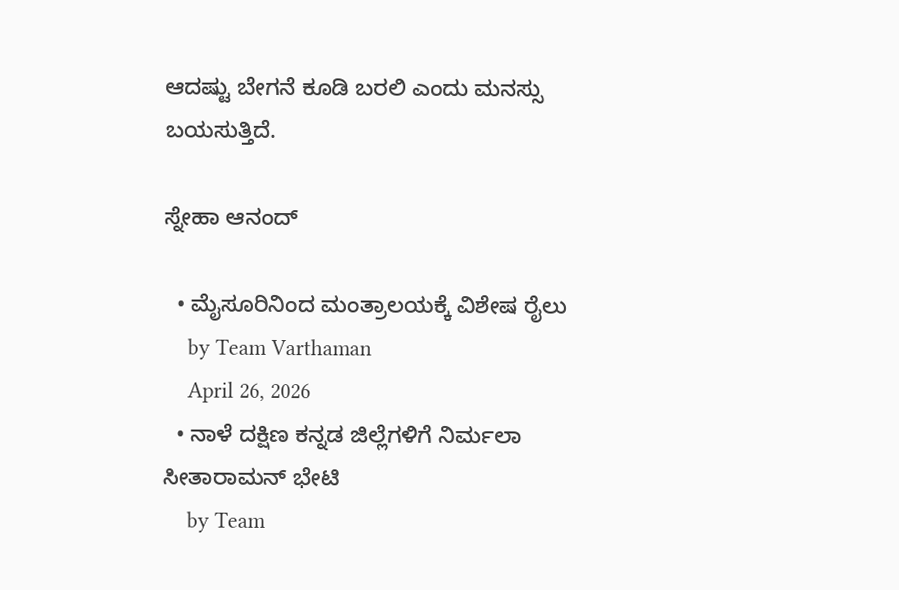ಆದಷ್ಟು ಬೇಗನೆ ಕೂಡಿ ಬರಲಿ ಎಂದು ಮನಸ್ಸು ಬಯಸುತ್ತಿದೆ.

ಸ್ನೇಹಾ ಆನಂದ್

  • ಮೈಸೂರಿನಿಂದ ಮಂತ್ರಾಲಯಕ್ಕೆ ವಿಶೇಷ ರೈಲು
    by Team Varthaman
    April 26, 2026
  • ನಾಳೆ ದಕ್ಷಿಣ ಕನ್ನಡ ಜಿಲ್ಲೆಗಳಿಗೆ ನಿರ್ಮಲಾ ಸೀತಾರಾಮನ್ ಭೇಟಿ
    by Team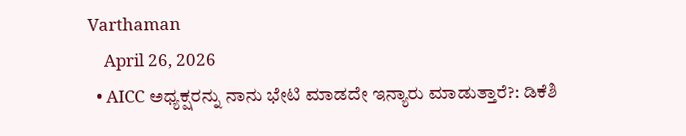Varthaman
    April 26, 2026
  • AICC ಅಧ್ಯಕ್ಷರನ್ನು ನಾನು ಭೇಟಿ ಮಾಡದೇ ಇನ್ಯಾರು ಮಾಡುತ್ತಾರೆ?: ಡಿಕೆಶಿ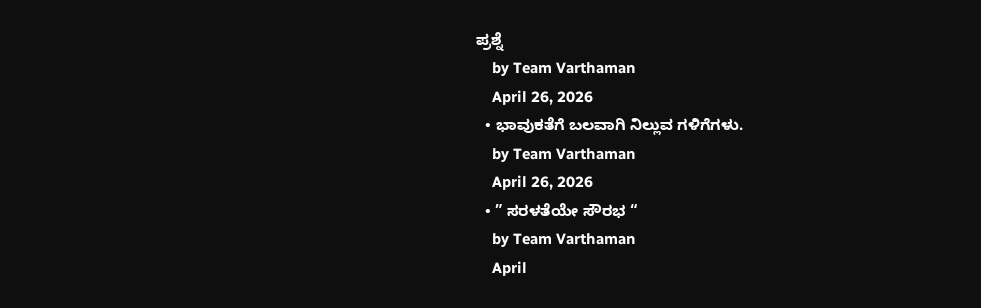ಪ್ರಶ್ನೆ
    by Team Varthaman
    April 26, 2026
  • ಭಾವುಕತೆಗೆ ಬಲವಾಗಿ ನಿಲ್ಲುವ ಗಳಿಗೆಗಳು.
    by Team Varthaman
    April 26, 2026
  • ” ಸರಳತೆಯೇ ಸೌರಭ “
    by Team Varthaman
    April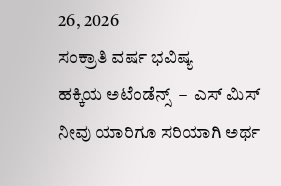26, 2026
ಸಂಕ್ರಾತಿ ವರ್ಷ ಭವಿಷ್ಯ
ಹಕ್ಕಿಯ ಅಟೆಂಡೆನ್ಸ್  –  ಎಸ್ ಮಿಸ್
ನೀವು ಯಾರಿಗೂ ಸರಿಯಾಗಿ ಅರ್ಥ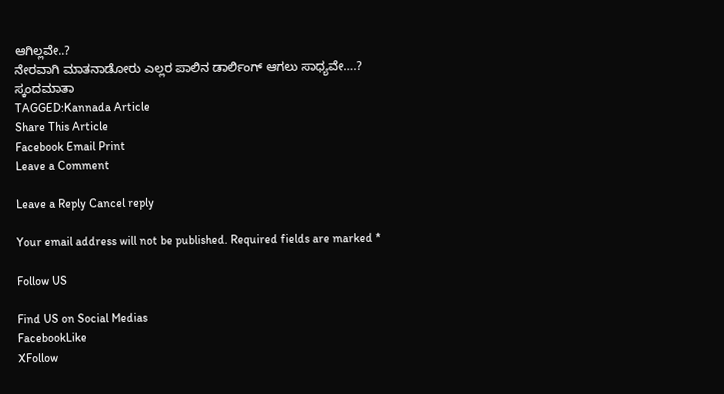ಆಗಿಲ್ಲವೇ..?
ನೇರವಾಗಿ ಮಾತನಾಡೋರು ಎಲ್ಲರ ಪಾಲಿನ ಡಾರ್ಲಿಂಗ್ ಆಗಲು ಸಾಧ್ಯವೇ….?
ಸ್ಕಂದಮಾತಾ
TAGGED:Kannada Article
Share This Article
Facebook Email Print
Leave a Comment

Leave a Reply Cancel reply

Your email address will not be published. Required fields are marked *

Follow US

Find US on Social Medias
FacebookLike
XFollow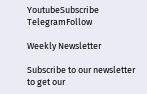YoutubeSubscribe
TelegramFollow

Weekly Newsletter

Subscribe to our newsletter to get our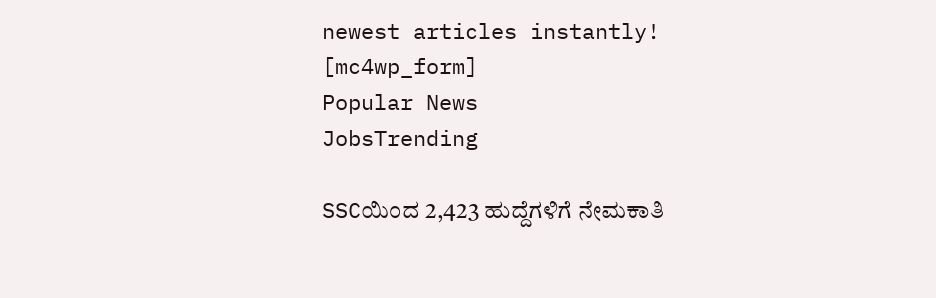newest articles instantly!
[mc4wp_form]
Popular News
JobsTrending

SSCಯಿಂದ 2,423 ಹುದ್ದೆಗಳಿಗೆ ನೇಮಕಾತಿ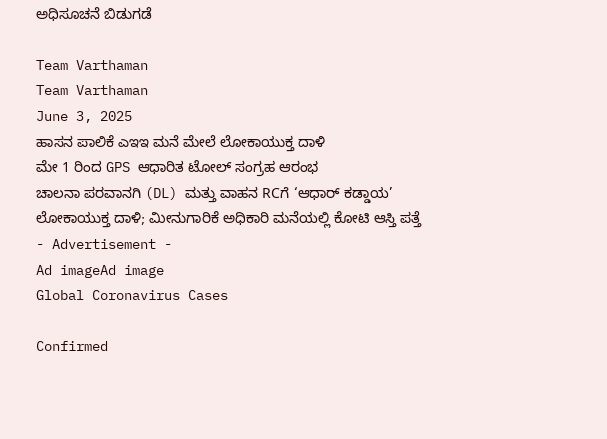ಅಧಿಸೂಚನೆ ಬಿಡುಗಡೆ

Team Varthaman
Team Varthaman
June 3, 2025
ಹಾಸನ ಪಾಲಿಕೆ ಎಇಇ ಮನೆ ಮೇಲೆ ಲೋಕಾಯುಕ್ತ ದಾಳಿ
ಮೇ 1 ರಿಂದ GPS ಆಧಾರಿತ ಟೋಲ್ ಸಂಗ್ರಹ ಆರಂಭ
ಚಾಲನಾ ಪರವಾನಗಿ (DL) ಮತ್ತು ವಾಹನ RCಗೆ ‘ಆಧಾರ್ ಕಡ್ಡಾಯ’
ಲೋಕಾಯುಕ್ತ ದಾಳಿ; ಮೀನುಗಾರಿಕೆ ಅಧಿಕಾರಿ ಮನೆಯಲ್ಲಿ ಕೋಟಿ ಆಸ್ತಿ ಪತ್ತೆ
- Advertisement -
Ad imageAd image
Global Coronavirus Cases

Confirmed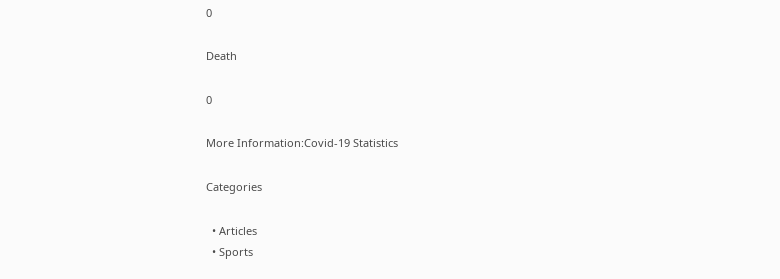0

Death

0

More Information:Covid-19 Statistics

Categories

  • Articles
  • Sports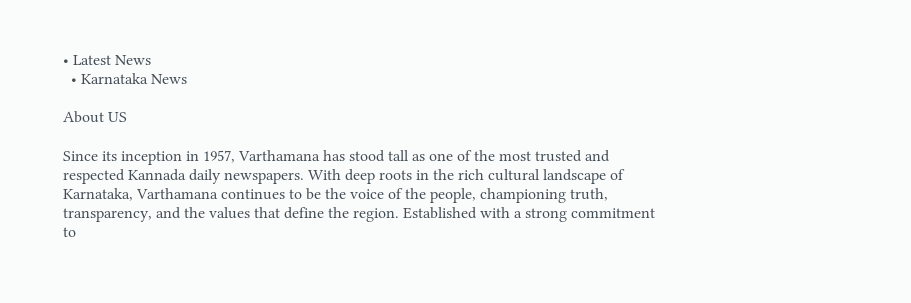• Latest News
  • Karnataka News

About US

Since its inception in 1957, Varthamana has stood tall as one of the most trusted and respected Kannada daily newspapers. With deep roots in the rich cultural landscape of Karnataka, Varthamana continues to be the voice of the people, championing truth, transparency, and the values that define the region. Established with a strong commitment to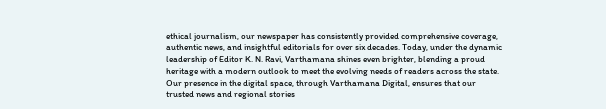ethical journalism, our newspaper has consistently provided comprehensive coverage, authentic news, and insightful editorials for over six decades. Today, under the dynamic leadership of Editor K. N. Ravi, Varthamana shines even brighter, blending a proud heritage with a modern outlook to meet the evolving needs of readers across the state. Our presence in the digital space, through Varthamana Digital, ensures that our trusted news and regional stories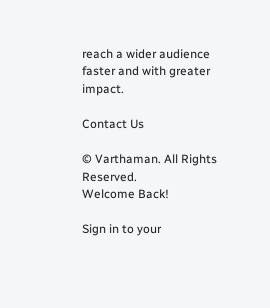reach a wider audience faster and with greater impact.

Contact Us

© Varthaman. All Rights Reserved.
Welcome Back!

Sign in to your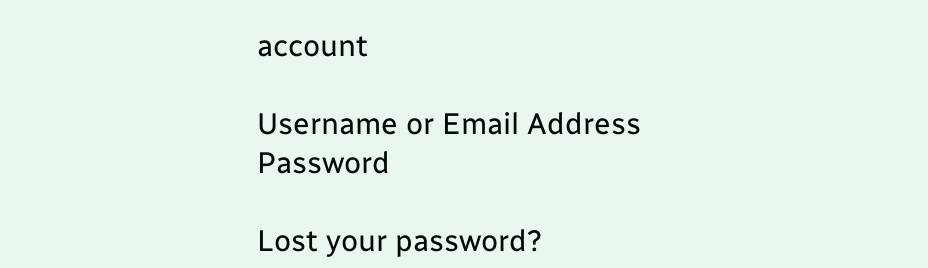account

Username or Email Address
Password

Lost your password?